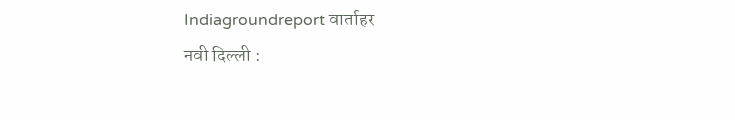Indiagroundreport वार्ताहर
नवी दिल्ली :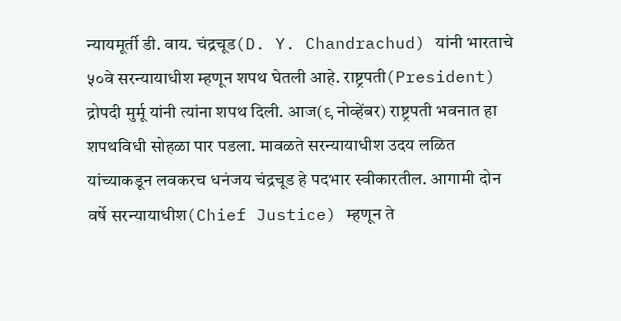न्यायमूर्ती डी. वाय. चंद्रचूड(D. Y. Chandrachud) यांनी भारताचे ५०वे सरन्यायाधीश म्हणून शपथ घेतली आहे. राष्ट्रपती(President) द्रोपदी मुर्मू यांनी त्यांना शपथ दिली. आज(९ नोव्हेंबर) राष्ट्रपती भवनात हा शपथविधी सोहळा पार पडला. मावळते सरन्यायाधीश उदय लळित यांच्याकडून लवकरच धनंजय चंद्रचूड हे पदभार स्वीकारतील. आगामी दोन वर्षे सरन्यायाधीश(Chief Justice) म्हणून ते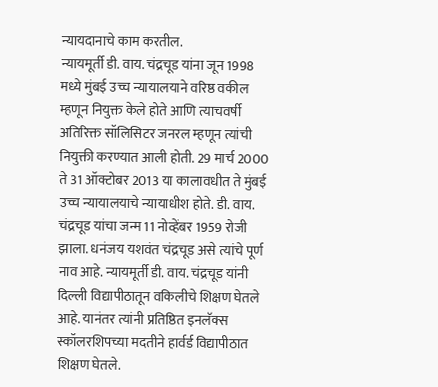न्यायदानाचे काम करतील.
न्यायमूर्ती डी. वाय. चंद्रचूड यांना जून 1998 मध्ये मुंबई उच्च न्यायालयाने वरिष्ठ वकील म्हणून नियुक्त केले होते आणि त्याचवर्षी अतिरिक्त सॉलिसिटर जनरल म्हणून त्यांची नियुक्ती करण्यात आली होती. 29 मार्च 2000 ते 31 ऑक्टोबर 2013 या कालावधीत ते मुंबई उच्च न्यायालयाचे न्यायाधीश होते. डी. वाय. चंद्रचूड यांचा जन्म 11 नोव्हेंबर 1959 रोजी झाला. धनंजय यशवंत चंद्रचूड असे त्यांचे पूर्ण नाव आहे. न्यायमूर्ती डी. वाय. चंद्रचूड यांनी दिल्ली विद्यापीठातून वकिलीचे शिक्षण घेतले आहे. यानंतर त्यांनी प्रतिष्ठित इनलॅक्स स्कॉलरशिपच्या मदतीने हार्वर्ड विद्यापीठात शिक्षण घेतले.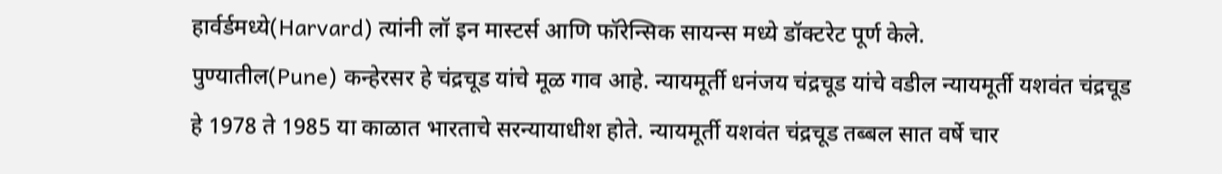हार्वर्डमध्ये(Harvard) त्यांनी लॉ इन मास्टर्स आणि फॉरेन्सिक सायन्स मध्ये डॉक्टरेट पूर्ण केले.
पुण्यातील(Pune) कन्हेरसर हे चंद्रचूड यांचे मूळ गाव आहे. न्यायमूर्ती धनंजय चंद्रचूड यांचे वडील न्यायमूर्ती यशवंत चंद्रचूड हे 1978 ते 1985 या काळात भारताचे सरन्यायाधीश होते. न्यायमूर्ती यशवंत चंद्रचूड तब्बल सात वर्षे चार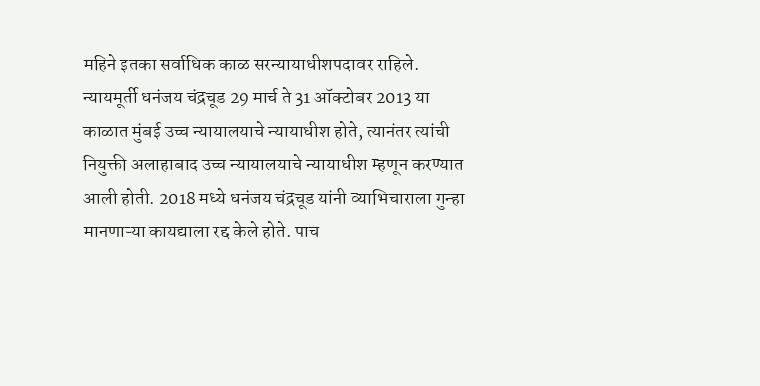महिने इतका सर्वाधिक काळ सरन्यायाधीशपदावर राहिले.
न्यायमूर्ती धनंजय चंद्रचूड 29 मार्च ते 31 ऑक्टोबर 2013 या काळात मुंबई उच्च न्यायालयाचे न्यायाधीश होते, त्यानंतर त्यांची नियुक्ती अलाहाबाद उच्च न्यायालयाचे न्यायाधीश म्हणून करण्यात आली होती. 2018 मध्ये धनंजय चंद्रचूड यांनी व्याभिचाराला गुन्हा मानणाऱ्या कायद्याला रद्द केले होते. पाच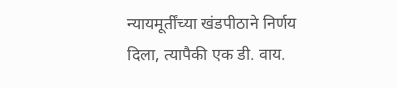न्यायमूर्तींच्या खंडपीठाने निर्णय दिला, त्यापैकी एक डी. वाय.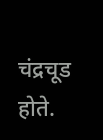चंद्रचूड होते.